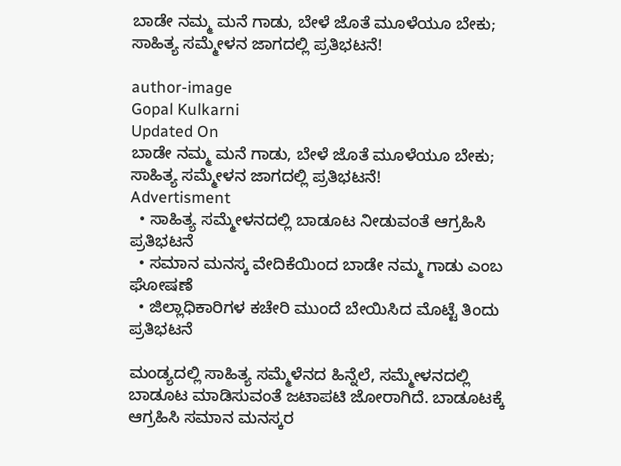ಬಾಡೇ ನಮ್ಮ ಮನೆ ಗಾಡು, ಬೇಳೆ ಜೊತೆ ಮೂಳೆಯೂ ಬೇಕು; ಸಾಹಿತ್ಯ ಸಮ್ಮೇಳನ ಜಾಗದಲ್ಲಿ ಪ್ರತಿಭಟನೆ!

author-image
Gopal Kulkarni
Updated On
ಬಾಡೇ ನಮ್ಮ ಮನೆ ಗಾಡು, ಬೇಳೆ ಜೊತೆ ಮೂಳೆಯೂ ಬೇಕು; ಸಾಹಿತ್ಯ ಸಮ್ಮೇಳನ ಜಾಗದಲ್ಲಿ ಪ್ರತಿಭಟನೆ!
Advertisment
  • ಸಾಹಿತ್ಯ ಸಮ್ಮೇಳನದಲ್ಲಿ ಬಾಡೂಟ ನೀಡುವಂತೆ ಆಗ್ರಹಿಸಿ ಪ್ರತಿಭಟನೆ
  • ಸಮಾನ ಮನಸ್ಕ ವೇದಿಕೆಯಿಂದ ಬಾಡೇ ನಮ್ಮ ಗಾಡು ಎಂಬ ಘೋಷಣೆ
  • ಜಿಲ್ಲಾಧಿಕಾರಿಗಳ ಕಚೇರಿ ಮುಂದೆ ಬೇಯಿಸಿದ ಮೊಟ್ಟೆ ತಿಂದು ಪ್ರತಿಭಟನೆ

ಮಂಡ್ಯದಲ್ಲಿ ಸಾಹಿತ್ಯ ಸಮ್ಮೆಳೆನದ ಹಿನ್ನೆಲೆ, ಸಮ್ಮೇಳನದಲ್ಲಿ ಬಾಡೂಟ ಮಾಡಿಸುವಂತೆ ಜಟಾಪಟಿ ಜೋರಾಗಿದೆ. ಬಾಡೂಟಕ್ಕೆ ಆಗ್ರಹಿಸಿ ಸಮಾನ ಮನಸ್ಕರ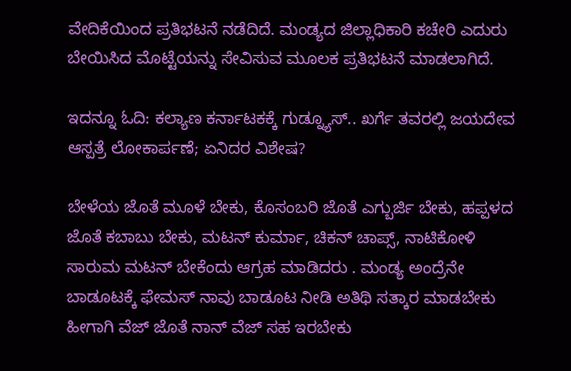ವೇದಿಕೆಯಿಂದ ಪ್ರತಿಭಟನೆ ನಡೆದಿದೆ. ಮಂಡ್ಯದ ಜಿಲ್ಲಾಧಿಕಾರಿ ಕಚೇರಿ ಎದುರು ಬೇಯಿಸಿದ ಮೊಟ್ಟೆಯನ್ನು ಸೇವಿಸುವ ಮೂಲಕ ಪ್ರತಿಭಟನೆ ಮಾಡಲಾಗಿದೆ.

ಇದನ್ನೂ ಓದಿ: ಕಲ್ಯಾಣ ಕರ್ನಾಟಕಕ್ಕೆ ಗುಡ್ನ್ಯೂಸ್.. ಖರ್ಗೆ ತವರಲ್ಲಿ ಜಯದೇವ ಆಸ್ಪತ್ರೆ ಲೋಕಾರ್ಪಣೆ; ಏನಿದರ ವಿಶೇಷ?

ಬೇಳೆಯ ಜೊತೆ ಮೂಳೆ ಬೇಕು, ಕೊಸಂಬರಿ ಜೊತೆ ಎಗ್ಬುರ್ಜಿ ಬೇಕು, ಹಪ್ಪಳದ ಜೊತೆ ಕಬಾಬು ಬೇಕು, ಮಟನ್ ಕುರ್ಮಾ, ಚಿಕನ್ ಚಾಪ್ಸ್, ನಾಟಿಕೋಳಿ ಸಾರುಮ ಮಟನ್ ಬೇಕೆಂದು ಆಗ್ರಹ ಮಾಡಿದರು . ಮಂಡ್ಯ ಅಂದ್ರೆನೇ ಬಾಡೂಟಕ್ಕೆ ಫೇಮಸ್ ನಾವು ಬಾಡೂಟ ನೀಡಿ ಅತಿಥಿ ಸತ್ಕಾರ ಮಾಡಬೇಕು ಹೀಗಾಗಿ ವೆಜ್ ಜೊತೆ ನಾನ್ ವೆಜ್ ಸಹ ಇರಬೇಕು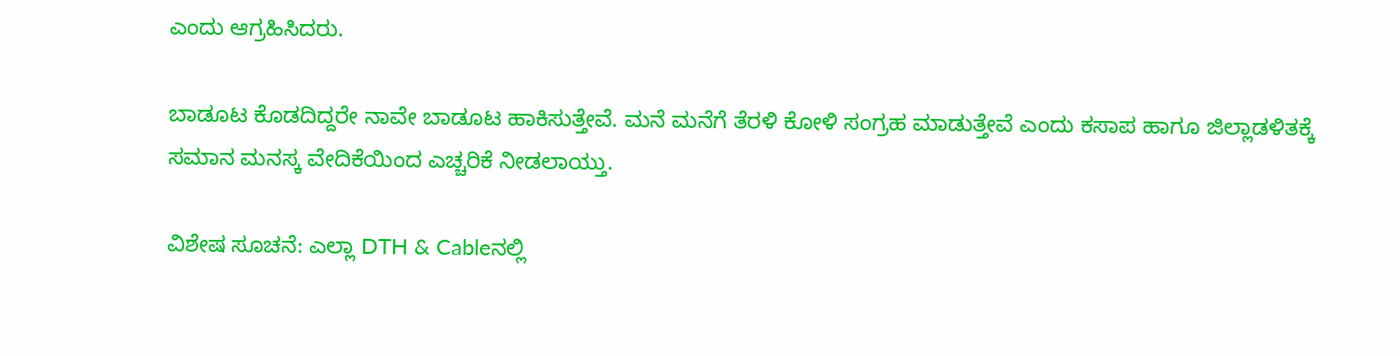ಎಂದು ಆಗ್ರಹಿಸಿದರು.

ಬಾಡೂಟ ಕೊಡದಿದ್ದರೇ ನಾವೇ ಬಾಡೂಟ ಹಾಕಿಸುತ್ತೇವೆ. ಮನೆ ಮನೆಗೆ ತೆರಳಿ ಕೋಳಿ ಸಂಗ್ರಹ ಮಾಡುತ್ತೇವೆ ಎಂದು ಕಸಾಪ ಹಾಗೂ ಜಿಲ್ಲಾಡಳಿತಕ್ಕೆ ಸಮಾನ ಮನಸ್ಕ ವೇದಿಕೆಯಿಂದ ಎಚ್ಚರಿಕೆ ನೀಡಲಾಯ್ತು.

ವಿಶೇಷ ಸೂಚನೆ: ಎಲ್ಲಾ DTH & Cableನಲ್ಲಿ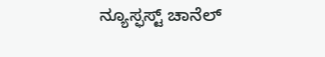ನ್ಯೂಸ್ಫಸ್ಟ್ ಚಾನೆಲ್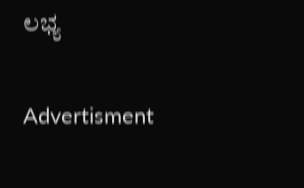ಲಭ್ಯ

Advertisment